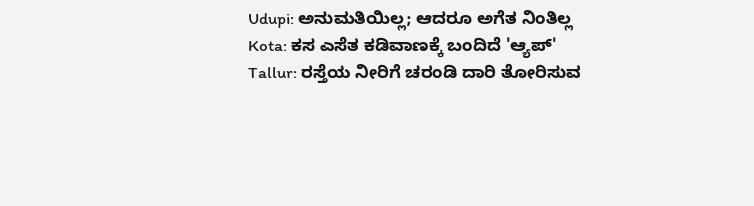Udupi: ಅನುಮತಿಯಿಲ್ಲ; ಆದರೂ ಅಗೆತ ನಿಂತಿಲ್ಲ
Kota: ಕಸ ಎಸೆತ ಕಡಿವಾಣಕ್ಕೆ ಬಂದಿದೆ 'ಆ್ಯಪ್'
Tallur: ರಸ್ತೆಯ ನೀರಿಗೆ ಚರಂಡಿ ದಾರಿ ತೋರಿಸುವ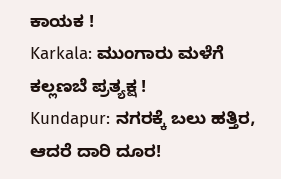ಕಾಯಕ !
Karkala: ಮುಂಗಾರು ಮಳೆಗೆ ಕಲ್ಲಣಬೆ ಪ್ರತ್ಯಕ್ಷ !
Kundapur: ನಗರಕ್ಕೆ ಬಲು ಹತ್ತಿರ, ಆದರೆ ದಾರಿ ದೂರ!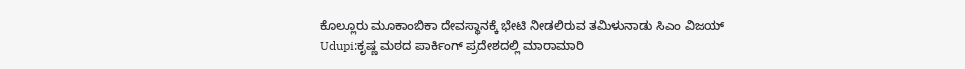ಕೊಲ್ಲೂರು ಮೂಕಾಂಬಿಕಾ ದೇವಸ್ಥಾನಕ್ಕೆ ಭೇಟಿ ನೀಡಲಿರುವ ತಮಿಳುನಾಡು ಸಿಎಂ ವಿಜಯ್
Udupi:ಕೃಷ್ಣ ಮಠದ ಪಾರ್ಕಿಂಗ್ ಪ್ರದೇಶದಲ್ಲಿ ಮಾರಾಮಾರಿ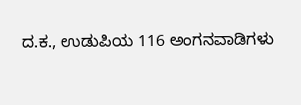ದ.ಕ., ಉಡುಪಿಯ 116 ಅಂಗನವಾಡಿಗಳು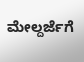ಮೇಲ್ದರ್ಜೆಗೆ